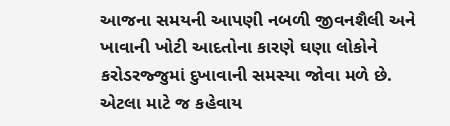આજના સમયની આપણી નબળી જીવનશૈલી અને ખાવાની ખોટી આદતોના કારણે ઘણા લોકોને કરોડરજ્જુમાં દુખાવાની સમસ્યા જોવા મળે છે. એટલા માટે જ કહેવાય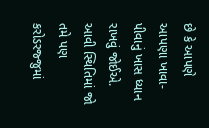છે કે આપણે આપણા ખાવા-પીવાનું ખાસ ધ્યાન રાખવું જોઈએ. આવી સ્થિતિમાં જો તમે પણ કરોડરજ્જુમાં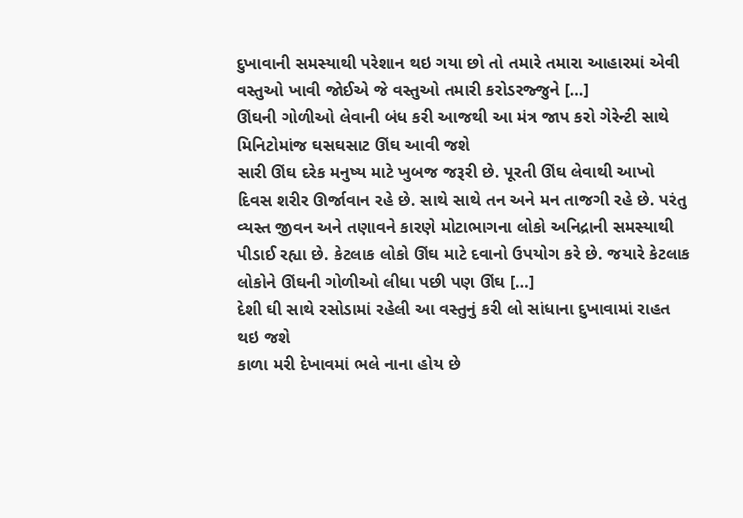દુખાવાની સમસ્યાથી પરેશાન થઇ ગયા છો તો તમારે તમારા આહારમાં એવી વસ્તુઓ ખાવી જોઈએ જે વસ્તુઓ તમારી કરોડરજ્જુને […]
ઊંઘની ગોળીઓ લેવાની બંધ કરી આજથી આ મંત્ર જાપ કરો ગેરેન્ટી સાથે મિનિટોમાંજ ઘસઘસાટ ઊંઘ આવી જશે
સારી ઊંઘ દરેક મનુષ્ય માટે ખુબજ જરૂરી છે. પૂરતી ઊંઘ લેવાથી આખો દિવસ શરીર ઊર્જાવાન રહે છે. સાથે સાથે તન અને મન તાજગી રહે છે. પરંતુ વ્યસ્ત જીવન અને તણાવને કારણે મોટાભાગના લોકો અનિદ્રાની સમસ્યાથી પીડાઈ રહ્યા છે. કેટલાક લોકો ઊંઘ માટે દવાનો ઉપયોગ કરે છે. જયારે કેટલાક લોકોને ઊંઘની ગોળીઓ લીધા પછી પણ ઊંઘ […]
દેશી ઘી સાથે રસોડામાં રહેલી આ વસ્તુનું કરી લો સાંધાના દુખાવામાં રાહત થઇ જશે
કાળા મરી દેખાવમાં ભલે નાના હોય છે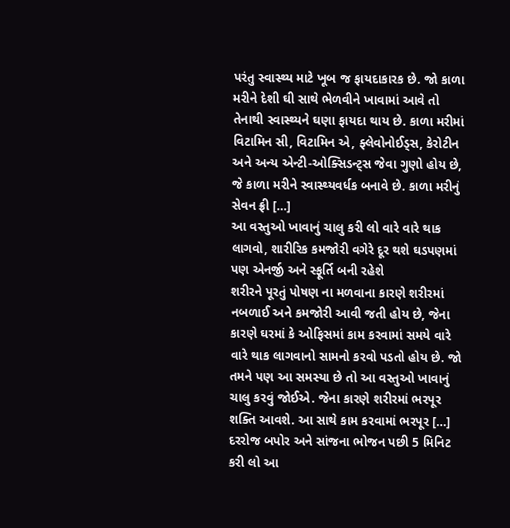પરંતુ સ્વાસ્થ્ય માટે ખૂબ જ ફાયદાકારક છે. જો કાળા મરીને દેશી ઘી સાથે ભેળવીને ખાવામાં આવે તો તેનાથી સ્વાસ્થ્યને ઘણા ફાયદા થાય છે. કાળા મરીમાં વિટામિન સી, વિટામિન એ, ફ્લેવોનોઈડ્સ, કેરોટીન અને અન્ય એન્ટી-ઓક્સિડન્ટ્સ જેવા ગુણો હોય છે, જે કાળા મરીને સ્વાસ્થ્યવર્ધક બનાવે છે. કાળા મરીનું સેવન ફ્રી […]
આ વસ્તુઓ ખાવાનું ચાલુ કરી લો વારે વારે થાક લાગવો, શારીરિક કમજોરી વગેરે દૂર થશે ઘડપણમાં પણ એનર્જી અને સ્ફૂર્તિ બની રહેશે
શરીરને પૂરતું પોષણ ના મળવાના કારણે શરીરમાં નબળાઈ અને કમજોરી આવી જતી હોય છે, જેના કારણે ઘરમાં કે ઓફિસમાં કામ કરવામાં સમયે વારે વારે થાક લાગવાનો સામનો કરવો પડતો હોય છે. જો તમને પણ આ સમસ્યા છે તો આ વસ્તુઓ ખાવાનું ચાલુ કરવું જોઈએ. જેના કારણે શરીરમાં ભરપૂર શક્તિ આવશે. આ સાથે કામ કરવામાં ભરપૂર […]
દરરોજ બપોર અને સાંજના ભોજન પછી 5 મિનિટ કરી લો આ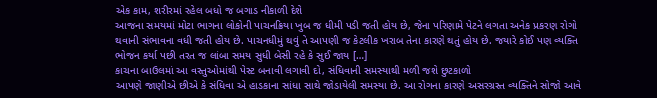એક કામ, શરીરમાં રહેલ બધો જ બગાડ નીકાળી દેશે
આજના સમયમાં મોટા ભાગના લોકોની પાચનક્રિયા ખુબ જ ધીમી પડી જતી હોય છે, જેના પરિણામે પેટને લગતા અનેક પ્રકરણ રોગો થવાની સંભાવના વધી જતી હોય છે. પાચનધીમું થવું તે આપણી જ કેટલીક ખરાબ તેના કારણે થતું હોય છે. જયારે કોઈ પણ વ્યક્તિ ભોજન કર્યા પછી તરત જ લાંબા સમય સુધી બેસી રહે કે સુઈ જાય […]
કાચના બાઉલમાં આ વસ્તુઓમાંથી પેસ્ટ બનાવી લગાવી દો, સંધિવાની સમસ્યાથી મળી જશે છુટકાળો
આપણે જાણીએ છીએ કે સંધિવા એ હાડકાના સાંધા સાથે જોડાયેલી સમસ્યા છે. આ રોગના કારણે અસરગ્રસ્ત વ્યક્તિને સોજો આવે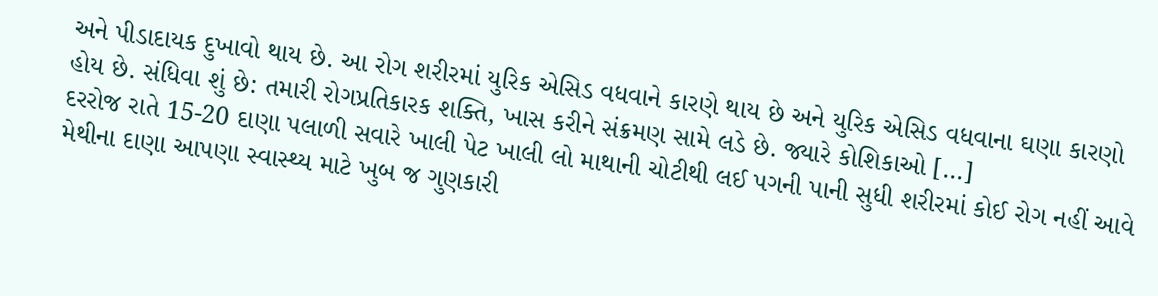અને પીડાદાયક દુખાવો થાય છે. આ રોગ શરીરમાં યુરિક એસિડ વધવાને કારણે થાય છે અને યુરિક એસિડ વધવાના ઘણા કારણો હોય છે. સંધિવા શું છે: તમારી રોગપ્રતિકારક શક્તિ, ખાસ કરીને સંક્રમણ સામે લડે છે. જ્યારે કોશિકાઓ […]
દરરોજ રાતે 15-20 દાણા પલાળી સવારે ખાલી પેટ ખાલી લો માથાની ચોટીથી લઈ પગની પાની સુધી શરીરમાં કોઈ રોગ નહીં આવે
મેથીના દાણા આપણા સ્વાસ્થ્ય માટે ખુબ જ ગુણકારી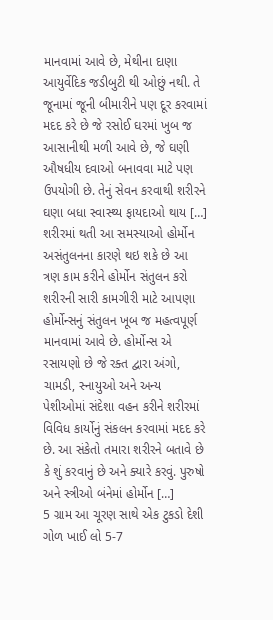માનવામાં આવે છે, મેથીના દાણા આયુર્વેદિક જડીબુટી થી ઓછું નથી. તે જૂનામાં જૂની બીમારીને પણ દૂર કરવામાં મદદ કરે છે જે રસોઈ ઘરમાં ખુબ જ આસાનીથી મળી આવે છે, જે ઘણી ઔષધીય દવાઓ બનાવવા માટે પણ ઉપયોગી છે. તેનું સેવન કરવાથી શરીરને ઘણા બધા સ્વાસ્થ્ય ફાયદાઓ થાય […]
શરીરમાં થતી આ સમસ્યાઓ હોર્મોન અસંતુલનના કારણે થઇ શકે છે આ ત્રણ કામ કરીને હોર્મોન સંતુલન કરો
શરીરની સારી કામગીરી માટે આપણા હોર્મોન્સનું સંતુલન ખૂબ જ મહત્વપૂર્ણ માનવામાં આવે છે. હોર્મોન્સ એ રસાયણો છે જે રક્ત દ્વારા અંગો, ચામડી, સ્નાયુઓ અને અન્ય પેશીઓમાં સંદેશા વહન કરીને શરીરમાં વિવિધ કાર્યોનું સંકલન કરવામાં મદદ કરે છે. આ સંકેતો તમારા શરીરને બતાવે છે કે શું કરવાનું છે અને ક્યારે કરવું. પુરુષો અને સ્ત્રીઓ બંનેમાં હોર્મોન […]
5 ગ્રામ આ ચૂરણ સાથે એક ટુકડો દેશી ગોળ ખાઈ લો 5-7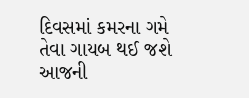દિવસમાં કમરના ગમે તેવા ગાયબ થઈ જશે
આજની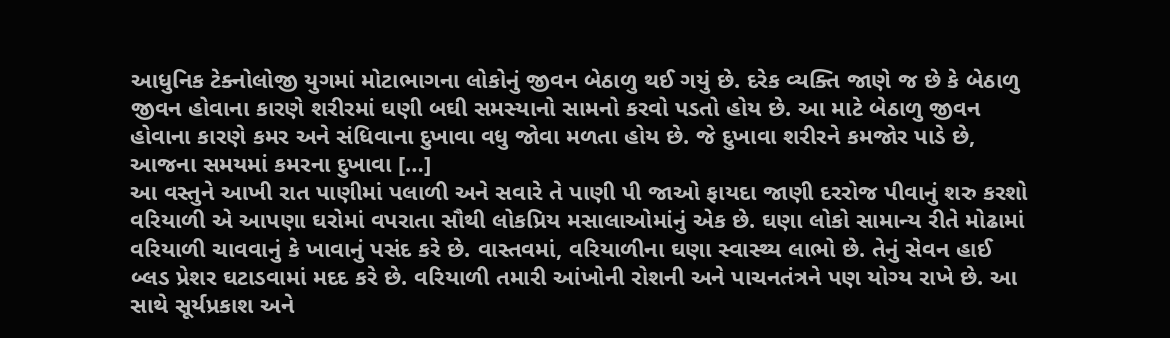આધુનિક ટેક્નોલોજી યુગમાં મોટાભાગના લોકોનું જીવન બેઠાળુ થઈ ગયું છે. દરેક વ્યક્તિ જાણે જ છે કે બેઠાળુ જીવન હોવાના કારણે શરીરમાં ઘણી બઘી સમસ્યાનો સામનો કરવો પડતો હોય છે. આ માટે બેઠાળુ જીવન હોવાના કારણે કમર અને સંધિવાના દુખાવા વધુ જોવા મળતા હોય છે. જે દુખાવા શરીરને કમજોર પાડે છે, આજના સમયમાં કમરના દુખાવા […]
આ વસ્તુને આખી રાત પાણીમાં પલાળી અને સવારે તે પાણી પી જાઓ ફાયદા જાણી દરરોજ પીવાનું શરુ કરશો
વરિયાળી એ આપણા ઘરોમાં વપરાતા સૌથી લોકપ્રિય મસાલાઓમાંનું એક છે. ઘણા લોકો સામાન્ય રીતે મોઢામાં વરિયાળી ચાવવાનું કે ખાવાનું પસંદ કરે છે. વાસ્તવમાં, વરિયાળીના ઘણા સ્વાસ્થ્ય લાભો છે. તેનું સેવન હાઈ બ્લડ પ્રેશર ઘટાડવામાં મદદ કરે છે. વરિયાળી તમારી આંખોની રોશની અને પાચનતંત્રને પણ યોગ્ય રાખે છે. આ સાથે સૂર્યપ્રકાશ અને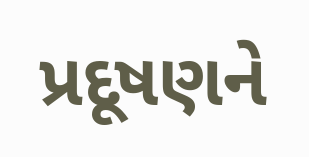પ્રદૂષણને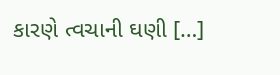કારણે ત્વચાની ઘણી […]